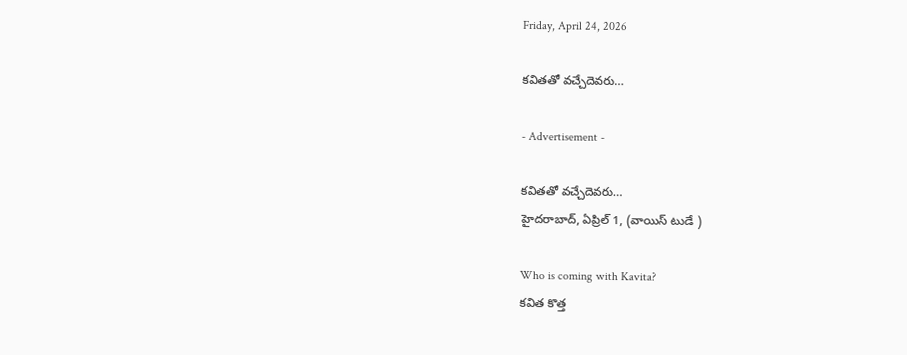Friday, April 24, 2026

కవితతో వచ్చేదెవరు…

- Advertisement -

కవితతో వచ్చేదెవరు…
హైదరాబాద్, ఏప్రిల్ 1, (వాయిస్ టుడే )

Who is coming with Kavita?
కవిత కొత్త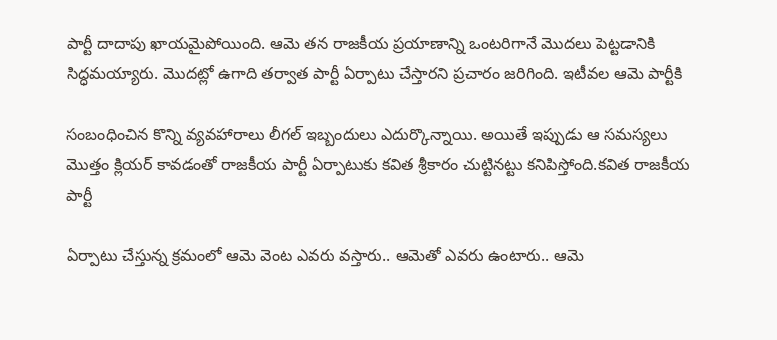పార్టీ దాదాపు ఖాయమైపోయింది. ఆమె తన రాజకీయ ప్రయాణాన్ని ఒంటరిగానే మొదలు పెట్టడానికి సిద్ధమయ్యారు. మొదట్లో ఉగాది తర్వాత పార్టీ ఏర్పాటు చేస్తారని ప్రచారం జరిగింది. ఇటీవల ఆమె పార్టీకి

సంబంధించిన కొన్ని వ్యవహారాలు లీగల్ ఇబ్బందులు ఎదుర్కొన్నాయి. అయితే ఇప్పుడు ఆ సమస్యలు మొత్తం క్లియర్ కావడంతో రాజకీయ పార్టీ ఏర్పాటుకు కవిత శ్రీకారం చుట్టినట్టు కనిపిస్తోంది.కవిత రాజకీయ పార్టీ

ఏర్పాటు చేస్తున్న క్రమంలో ఆమె వెంట ఎవరు వస్తారు.. ఆమెతో ఎవరు ఉంటారు.. ఆమె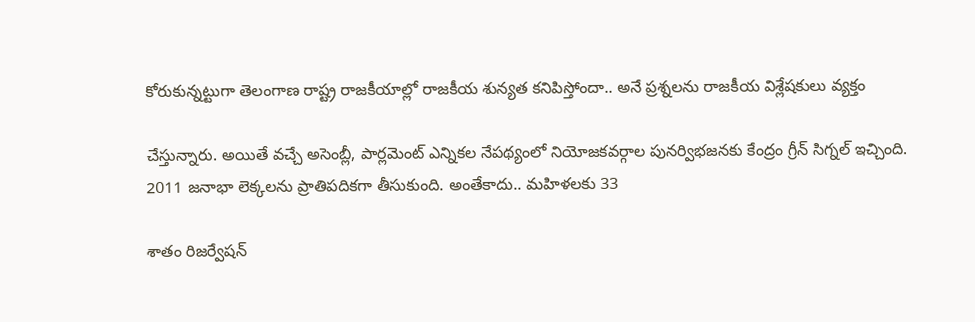కోరుకున్నట్టుగా తెలంగాణ రాష్ట్ర రాజకీయాల్లో రాజకీయ శున్యత కనిపిస్తోందా.. అనే ప్రశ్నలను రాజకీయ విశ్లేషకులు వ్యక్తం

చేస్తున్నారు. అయితే వచ్చే అసెంబ్లీ, పార్లమెంట్ ఎన్నికల నేపథ్యంలో నియోజకవర్గాల పునర్విభజనకు కేంద్రం గ్రీన్ సిగ్నల్ ఇచ్చింది. 2011 జనాభా లెక్కలను ప్రాతిపదికగా తీసుకుంది. అంతేకాదు.. మహిళలకు 33

శాతం రిజర్వేషన్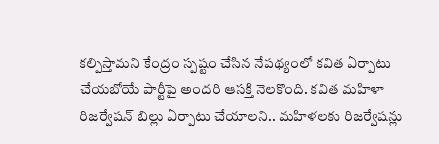కల్పిస్తామని కేంద్రం స్పష్టం చేసిన నేపథ్యంలో కవిత ఏర్పాటు చేయబోయే పార్టీపై అందరి ఆసక్తి నెలకొంది. కవిత మహిళా రిజర్వేషన్ బిల్లు ఏర్పాటు చేయాలని.. మహిళలకు రిజర్వేషన్లు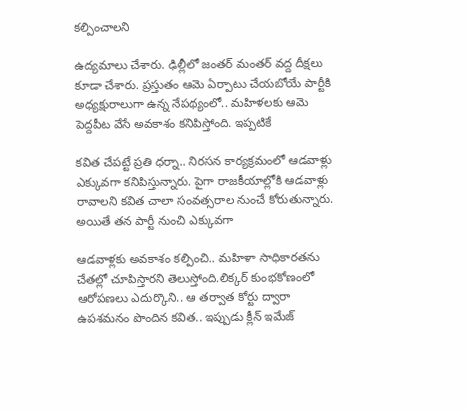కల్పించాలని

ఉద్యమాలు చేశారు. ఢిల్లీలో జంతర్ మంతర్ వద్ద దీక్షలు కూడా చేశారు. ప్రస్తుతం ఆమె ఏర్పాటు చేయబోయే పార్టీకి అధ్యక్షురాలుగా ఉన్న నేపథ్యంలో.. మహిళలకు ఆమె పెద్దపీట వేసే అవకాశం కనిపిస్తోంది. ఇప్పటికే

కవిత చేపట్టే ప్రతి ధర్నా.. నిరసన కార్యక్రమంలో ఆడవాళ్లు ఎక్కువగా కనిపిస్తున్నారు. పైగా రాజకీయాల్లోకి ఆడవాళ్లు రావాలని కవిత చాలా సంవత్సరాల నుంచే కోరుతున్నారు. అయితే తన పార్టీ నుంచి ఎక్కువగా

ఆడవాళ్లకు అవకాశం కల్పించి.. మహిళా సాధికారతను చేతల్లో చూపిస్తారని తెలుస్తోంది.లిక్కర్ కుంభకోణంలో ఆరోపణలు ఎదుర్కొని.. ఆ తర్వాత కోర్టు ద్వారా ఉపశమనం పొందిన కవిత.. ఇప్పుడు క్లీన్ ఇమేజ్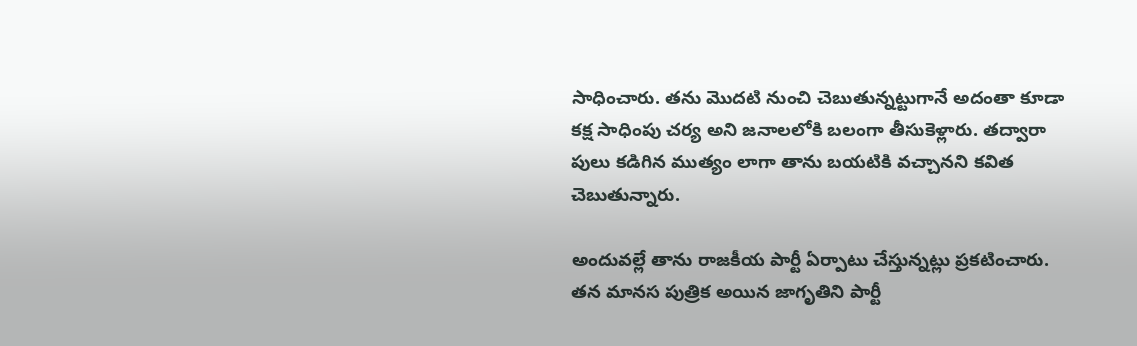సాధించారు. తను మొదటి నుంచి చెబుతున్నట్టుగానే అదంతా కూడా కక్ష సాధింపు చర్య అని జనాలలోకి బలంగా తీసుకెళ్లారు. తద్వారా పులు కడిగిన ముత్యం లాగా తాను బయటికి వచ్చానని కవిత చెబుతున్నారు.

అందువల్లే తాను రాజకీయ పార్టీ ఏర్పాటు చేస్తున్నట్లు ప్రకటించారు. తన మానస పుత్రిక అయిన జాగృతిని పార్టీ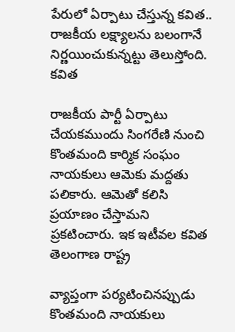పేరులో ఏర్పాటు చేస్తున్న కవిత.. రాజకీయ లక్ష్యాలను బలంగానే నిర్ణయించుకున్నట్టు తెలుస్తోంది. కవిత

రాజకీయ పార్టీ ఏర్పాటు చేయకముందు సింగరేణి నుంచి కొంతమంది కార్మిక సంఘం నాయకులు ఆమెకు మద్దతు పలికారు. ఆమెతో కలిసి ప్రయాణం చేస్తామని ప్రకటించారు. ఇక ఇటీవల కవిత తెలంగాణ రాష్ట్ర

వ్యాప్తంగా పర్యటించినప్పుడు కొంతమంది నాయకులు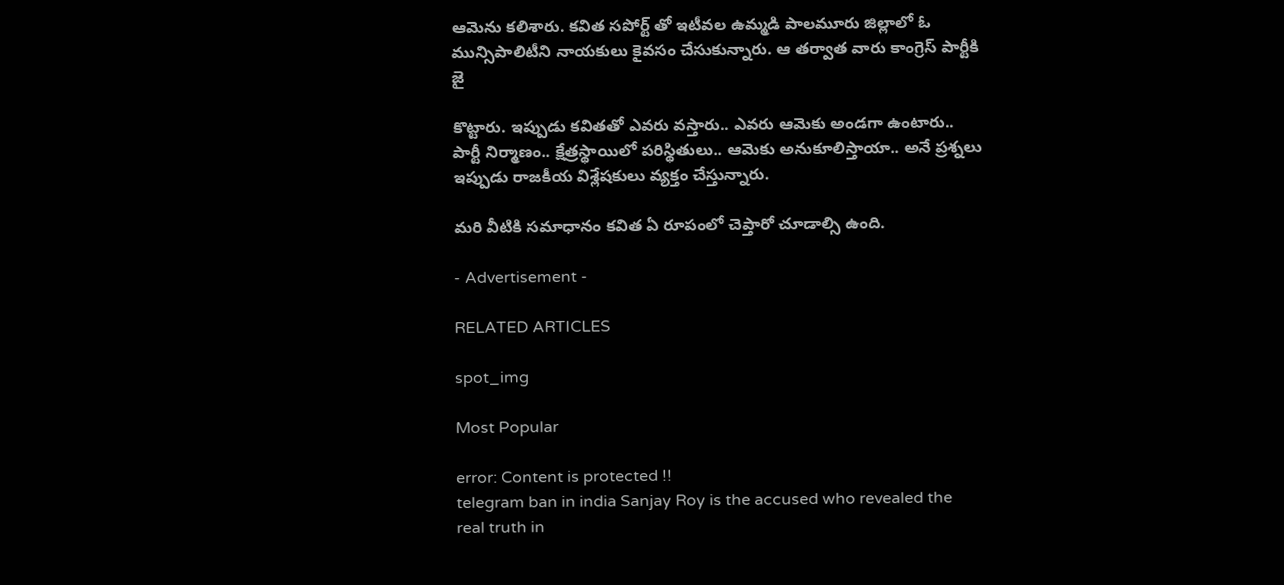ఆమెను కలిశారు. కవిత సపోర్ట్ తో ఇటీవల ఉమ్మడి పాలమూరు జిల్లాలో ఓ మున్సిపాలిటీని నాయకులు కైవసం చేసుకున్నారు. ఆ తర్వాత వారు కాంగ్రెస్ పార్టీకి జై

కొట్టారు. ఇప్పుడు కవితతో ఎవరు వస్తారు.. ఎవరు ఆమెకు అండగా ఉంటారు.. పార్టీ నిర్మాణం.. క్షేత్రస్థాయిలో పరిస్థితులు.. ఆమెకు అనుకూలిస్తాయా.. అనే ప్రశ్నలు ఇప్పుడు రాజకీయ విశ్లేషకులు వ్యక్తం చేస్తున్నారు.

మరి వీటికి సమాధానం కవిత ఏ రూపంలో చెప్తారో చూడాల్సి ఉంది.

- Advertisement -

RELATED ARTICLES

spot_img

Most Popular

error: Content is protected !!
telegram ban in india Sanjay Roy is the accused who revealed the real truth in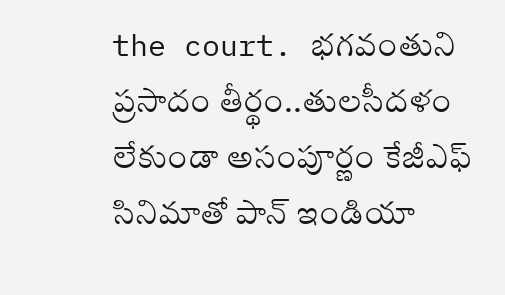the court. భగవంతుని ప్రసాదం తీర్థం..తులసీదళం లేకుండా అసంపూర్ణం కేజీఎఫ్ సినిమాతో పాన్ ఇండియా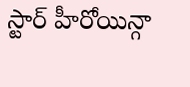స్టార్ హీరోయిన్గా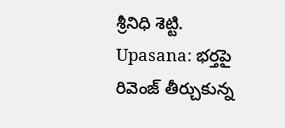శ్రీనిధి శెట్టి. Upasana: భర్తపై రివెంజ్ తీర్చుకున్న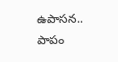ఉపాసన.. పాపం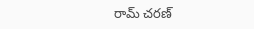రామ్ చరణ్